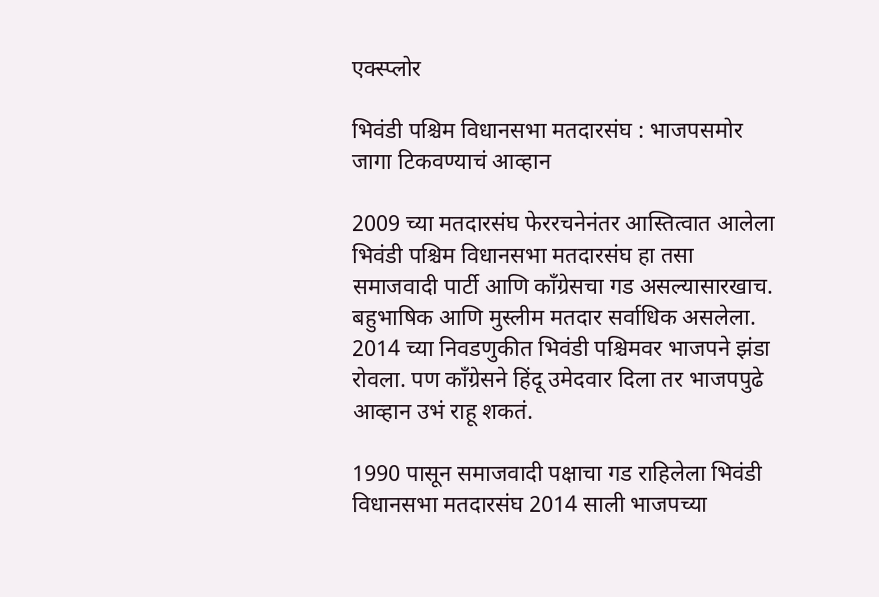एक्स्प्लोर

भिवंडी पश्चिम विधानसभा मतदारसंघ : भाजपसमोर जागा टिकवण्याचं आव्हान

2009 च्या मतदारसंघ फेररचनेनंतर आस्तित्वात आलेला भिवंडी पश्चिम विधानसभा मतदारसंघ हा तसा समाजवादी पार्टी आणि काँग्रेसचा गड असल्यासारखाच. बहुभाषिक आणि मुस्लीम मतदार सर्वाधिक असलेला. 2014 च्या निवडणुकीत भिवंडी पश्चिमवर भाजपने झंडा रोवला. पण काँग्रेसने हिंदू उमेदवार दिला तर भाजपपुढे आव्हान उभं राहू शकतं.

1990 पासून समाजवादी पक्षाचा गड राहिलेला भिवंडी विधानसभा मतदारसंघ 2014 साली भाजपच्या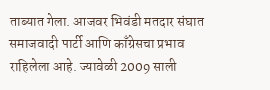ताब्यात गेला. आजवर भिवंडी मतदार संघात समाजवादी पार्टी आणि काँग्रेसचा प्रभाव राहिलेला आहे. ज्यावेळी 2009 साली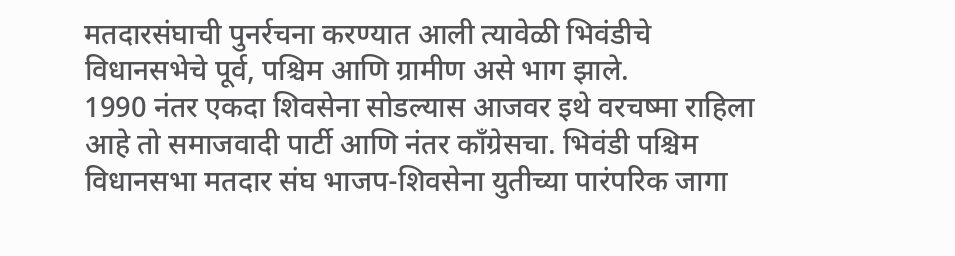मतदारसंघाची पुनर्रचना करण्यात आली त्यावेळी भिवंडीचे विधानसभेचे पूर्व, पश्चिम आणि ग्रामीण असे भाग झाले.
1990 नंतर एकदा शिवसेना सोडल्यास आजवर इथे वरचष्मा राहिला आहे तो समाजवादी पार्टी आणि नंतर काँग्रेसचा. भिवंडी पश्चिम विधानसभा मतदार संघ भाजप-शिवसेना युतीच्या पारंपरिक जागा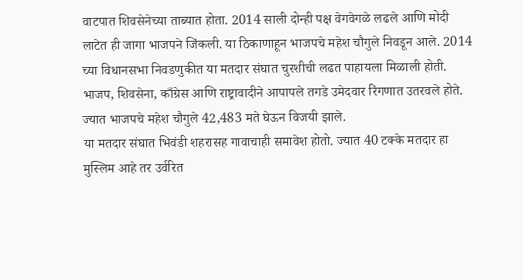वाटपात शिवसेनेच्या ताब्यात होता. 2014 साली दोन्ही पक्ष वेगवेगळे लढले आणि मोदी लाटेत ही जागा भाजपने जिंकली. या ठिकाणाहून भाजपचे महेश चौगुले निवडून आले. 2014 च्या विधानसभा निवडणुकीत या मतदार संघात चुरशीची लढत पाहायला मिळाली होती. भाजप, शिवसेना, काँग्रेस आणि राष्ट्रावादीने आपापले तगडे उमेदवार रिंगणात उतरवले होते. ज्यात भाजपचे महेश चौगुले 42,483 मते घेऊन विजयी झाले.
या मतदार संघात भिवंडी शहरासह गावाचाही समावेश होतो. ज्यात 40 टक्के मतदार हा मुस्लिम आहे तर उर्वरित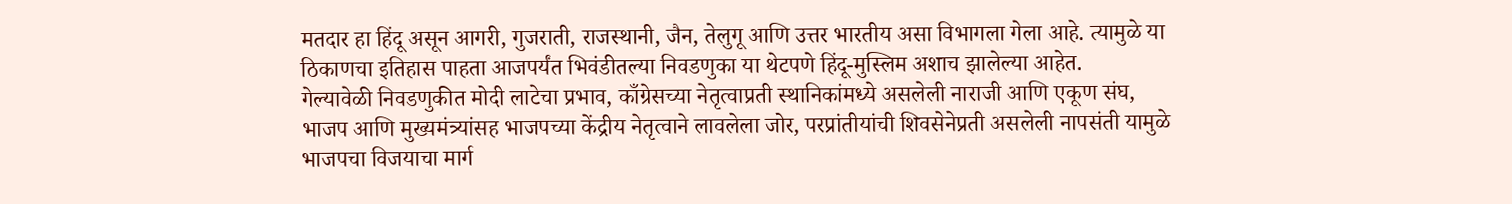मतदार हा हिंदू असून आगरी, गुजराती, राजस्थानी, जैन, तेलुगू आणि उत्तर भारतीय असा विभागला गेला आहे. त्यामुळे या ठिकाणचा इतिहास पाहता आजपर्यंत भिवंडीतल्या निवडणुका या थेटपणे हिंदू-मुस्लिम अशाच झालेल्या आहेत.
गेल्यावेळी निवडणुकीत मोदी लाटेचा प्रभाव, काँग्रेसच्या नेतृत्वाप्रती स्थानिकांमध्ये असलेली नाराजी आणि एकूण संघ, भाजप आणि मुख्यमंत्र्यांसह भाजपच्या केंद्रीय नेतृत्वाने लावलेला जोर, परप्रांतीयांची शिवसेनेप्रती असलेली नापसंती यामुळे भाजपचा विजयाचा मार्ग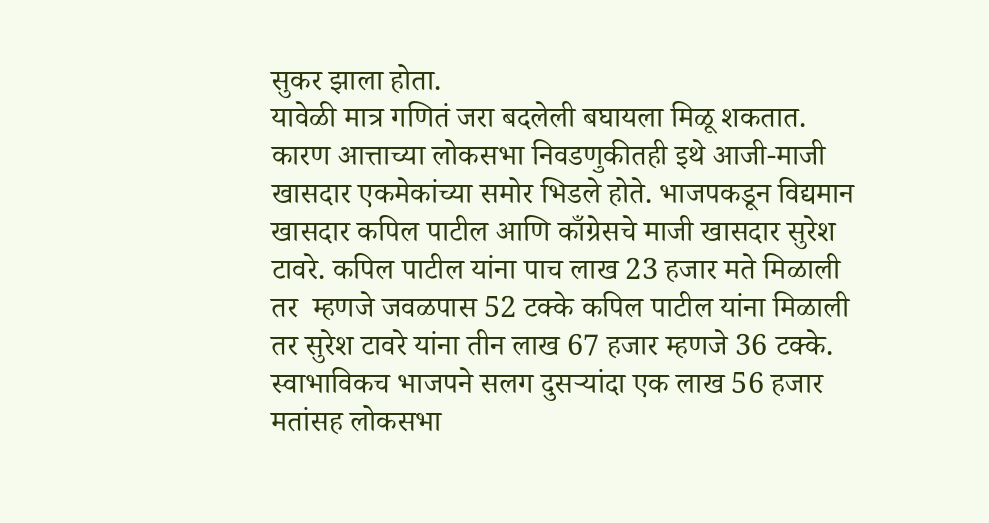सुकर झाला होता.
यावेळी मात्र गणितं जरा बदलेली बघायला मिळू शकतात. कारण आत्ताच्या लोकसभा निवडणुकीतही इथे आजी-माजी खासदार एकमेकांच्या समोर भिडले होते. भाजपकडून विद्यमान खासदार कपिल पाटील आणि काँग्रेसचे माजी खासदार सुरेश टावरे. कपिल पाटील यांना पाच लाख 23 हजार मते मिळाली तर  म्हणजे जवळपास 52 टक्के कपिल पाटील यांना मिळाली तर सुरेश टावरे यांना तीन लाख 67 हजार म्हणजे 36 टक्के.
स्वाभाविकच भाजपने सलग दुसऱ्यांदा एक लाख 56 हजार मतांसह लोकसभा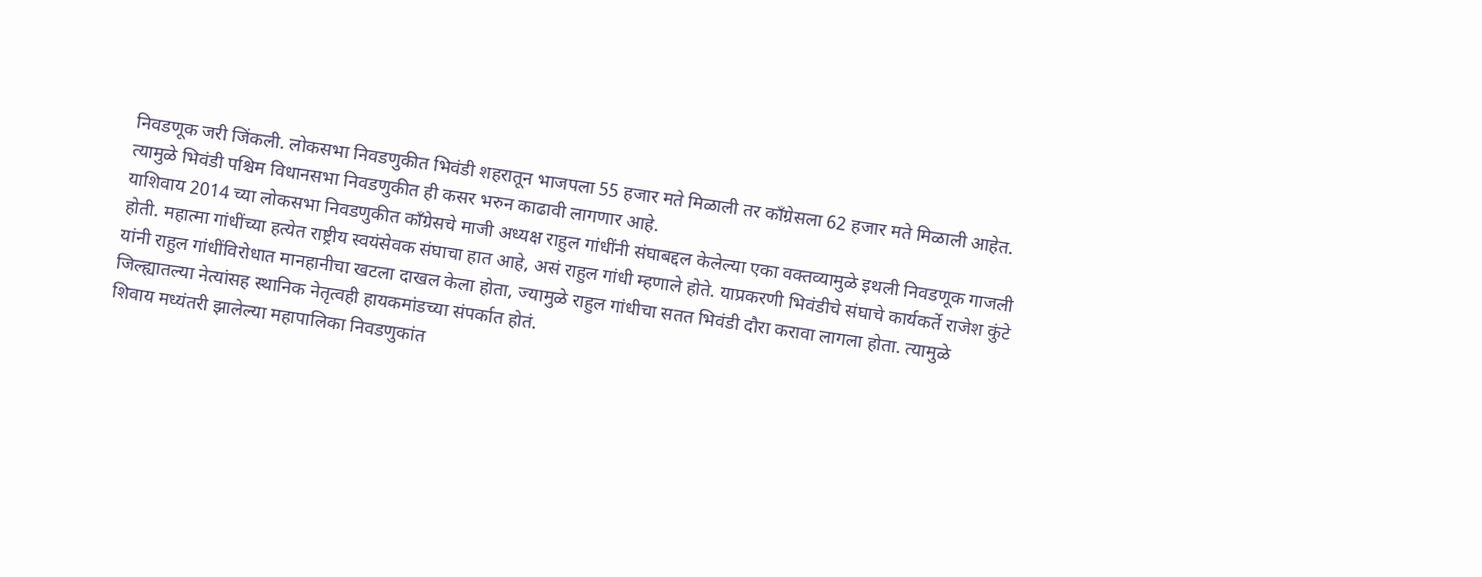निवडणूक जरी जिंकली. लोकसभा निवडणुकीत भिवंडी शहरातून भाजपला 55 हजार मते मिळाली तर काँग्रेसला 62 हजार मते मिळाली आहेत. त्यामुळे भिवंडी पश्चिम विधानसभा निवडणुकीत ही कसर भरुन काढावी लागणार आहे.
याशिवाय 2014 च्या लोकसभा निवडणुकीत काँग्रेसचे माजी अध्यक्ष राहुल गांधींनी संघाबद्दल केलेल्या एका वक्तव्यामुळे इथली निवडणूक गाजली होती. महात्मा गांधींच्या हत्येत राष्ट्रीय स्वयंसेवक संघाचा हात आहे, असं राहुल गांधी म्हणाले होते. याप्रकरणी भिवंडीचे संघाचे कार्यकर्ते राजेश कुंटे यांनी राहुल गांधींविरोधात मानहानीचा खटला दाखल केला होता, ज्यामुळे राहुल गांधीचा सतत भिवंडी दौरा करावा लागला होता. त्यामुळे जिल्ह्यातल्या नेत्यांसह स्थानिक नेतृत्वही हायकमांडच्या संपर्कात होतं.
शिवाय मध्यंतरी झालेल्या महापालिका निवडणुकांत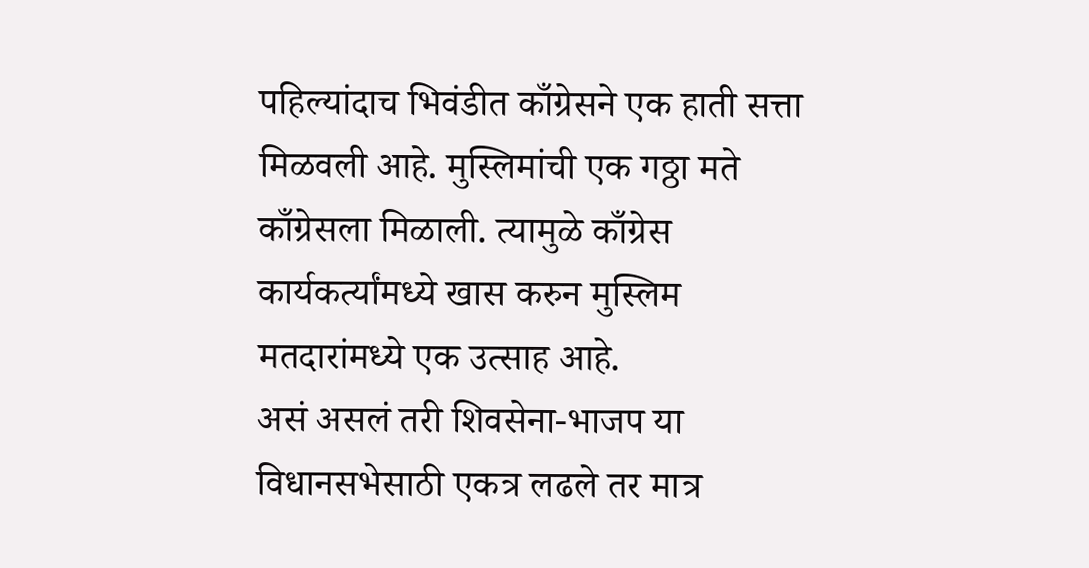पहिल्यांदाच भिवंडीत काँग्रेसने एक हाती सत्ता मिळवली आहे. मुस्लिमांची एक गठ्ठा मते काँग्रेसला मिळाली. त्यामुळे काँग्रेस कार्यकर्त्यांमध्ये खास करुन मुस्लिम मतदारांमध्ये एक उत्साह आहे.
असं असलं तरी शिवसेना-भाजप या विधानसभेसाठी एकत्र लढले तर मात्र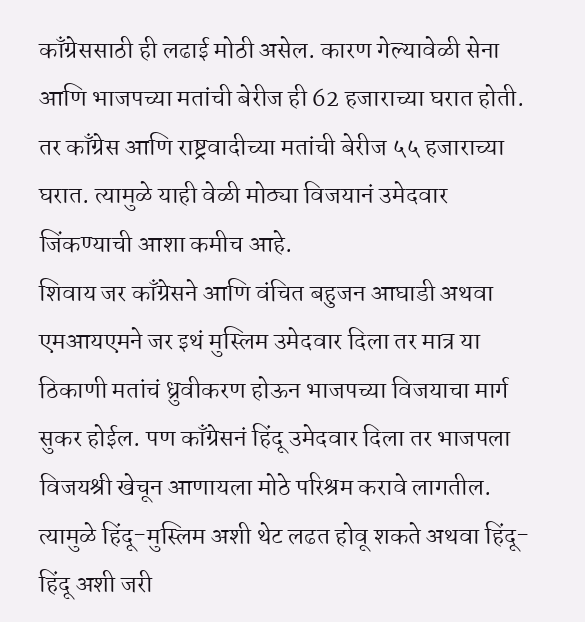काँग्रेससाठी ही लढाई मोठी असेल. कारण गेल्यावेळी सेना आणि भाजपच्या मतांची बेरीज ही 62 हजाराच्या घरात होती. तर काँग्रेस आणि राष्ट्रवादीच्या मतांची बेरीज ५५ हजाराच्या घरात. त्यामुळे याही वेळी मोठ्या विजयानं उमेदवार जिंकण्याची आशा कमीच आहे.
शिवाय जर काँग्रेसने आणि वंचित बहुजन आघाडी अथवा एमआयएमने जर इथं मुस्लिम उमेदवार दिला तर मात्र या ठिकाणी मतांचं ध्रुवीकरण होऊन भाजपच्या विजयाचा मार्ग सुकर होईल. पण काँग्रेसनं हिंदू उमेदवार दिला तर भाजपला विजयश्री खेचून आणायला मोठे परिश्रम करावे लागतील.
त्यामुळे हिंदू-मुस्लिम अशी थेट लढत होवू शकते अथवा हिंदू-हिंदू अशी जरी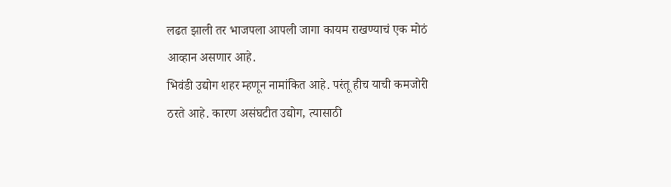लढत झाली तर भाजपला आपली जागा कायम राखण्याचं एक मोठं आव्हान असणार आहे.
भिवंडी उद्योग शहर म्हणून नामांकित आहे. परंतू हीच याची कमजोरी ठरते आहे. कारण असंघटीत उद्योग, त्यासाठी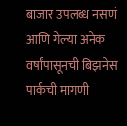बाजार उपलब्ध नसणं आणि गेल्या अनेक वर्षांपासूनची बिझनेस पार्कची मागणी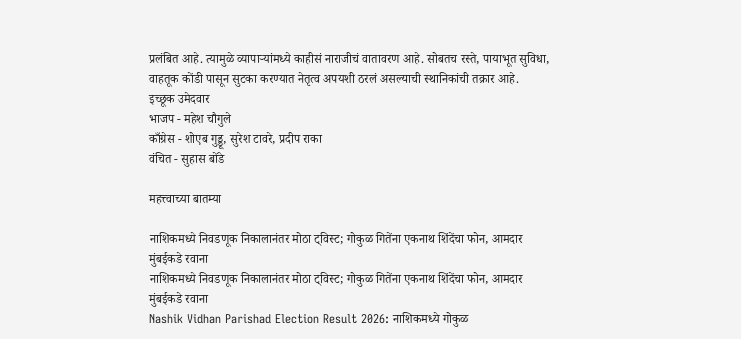प्रलंबित आहे. त्यामुळे व्यापाऱ्यांमध्ये काहीसं नाराजीचं वातावरण आहे. सोबतच रस्ते, पायाभूत सुविधा, वाहतूक कोंडी पासून सुटका करण्यात नेतृत्व अपयशी ठरलं असल्याची स्थानिकांची तक्रार आहे.
इच्छूक उमेदवार
भाजप - महेश चौगुले
काँग्रेस - शोएब गुड्डू, सुरेश टावरे, प्रदीप राका
वंचित - सुहास बोंडे

महत्त्वाच्या बातम्या

नाशिकमध्ये निवडणूक निकालानंतर मोठा ट्विस्ट; गोकुळ गितेंना एकनाथ शिंदेंचा फोन, आमदार मुंबईकडे रवाना
नाशिकमध्ये निवडणूक निकालानंतर मोठा ट्विस्ट; गोकुळ गितेंना एकनाथ शिंदेंचा फोन, आमदार मुंबईकडे रवाना
Nashik Vidhan Parishad Election Result 2026: नाशिकमध्ये गोकुळ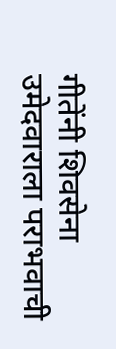गीतेंनी शिवसेना उमेदवाराला पराभवाची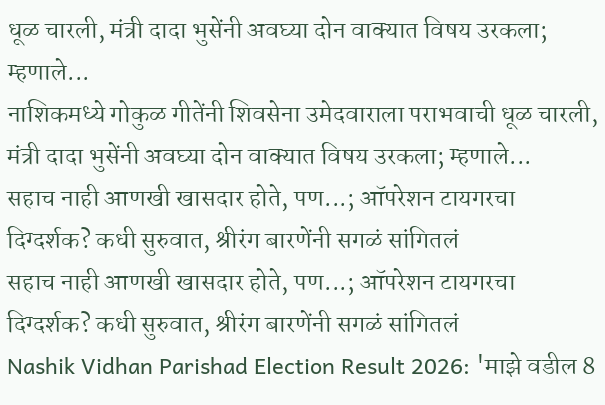धूळ चारली, मंत्री दादा भुसेंनी अवघ्या दोन वाक्यात विषय उरकला; म्हणाले...
नाशिकमध्ये गोकुळ गीतेंनी शिवसेना उमेदवाराला पराभवाची धूळ चारली, मंत्री दादा भुसेंनी अवघ्या दोन वाक्यात विषय उरकला; म्हणाले...
सहाच नाही आणखी खासदार होते, पण...; ऑपरेशन टायगरचा दिग्दर्शक? कधी सुरुवात, श्रीरंग बारणेंनी सगळं सांगितलं
सहाच नाही आणखी खासदार होते, पण...; ऑपरेशन टायगरचा दिग्दर्शक? कधी सुरुवात, श्रीरंग बारणेंनी सगळं सांगितलं
Nashik Vidhan Parishad Election Result 2026: 'माझे वडील 8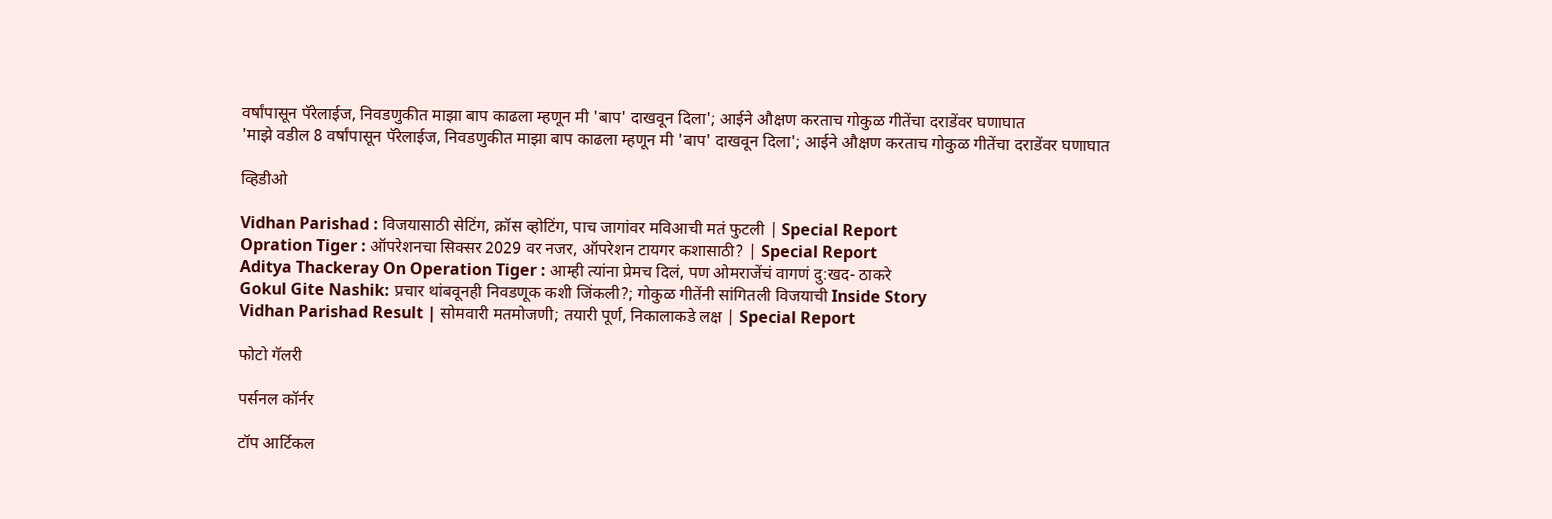वर्षांपासून पॅरेलाईज, निवडणुकीत माझा बाप काढला म्हणून मी 'बाप' दाखवून दिला'; आईने औक्षण करताच गोकुळ गीतेंचा दराडेंवर घणाघात
'माझे वडील 8 वर्षांपासून पॅरेलाईज, निवडणुकीत माझा बाप काढला म्हणून मी 'बाप' दाखवून दिला'; आईने औक्षण करताच गोकुळ गीतेंचा दराडेंवर घणाघात

व्हिडीओ

Vidhan Parishad : विजयासाठी सेटिंग, क्रॉस व्होटिंग, पाच जागांवर मविआची मतं फुटली | Special Report
Opration Tiger : ऑपरेशनचा सिक्सर 2029 वर नजर, ऑपरेशन टायगर कशासाठी? | Special Report
Aditya Thackeray On Operation Tiger : आम्ही त्यांना प्रेमच दिलं, पण ओमराजेंचं वागणं दु:खद- ठाकरे
Gokul Gite Nashik: प्रचार थांबवूनही निवडणूक कशी जिंकली?; गोकुळ गीतेंनी सांगितली विजयाची Inside Story
Vidhan Parishad Result | सोमवारी मतमोजणी; तयारी पूर्ण, निकालाकडे लक्ष | Special Report

फोटो गॅलरी

पर्सनल कॉर्नर

टॉप आर्टिकल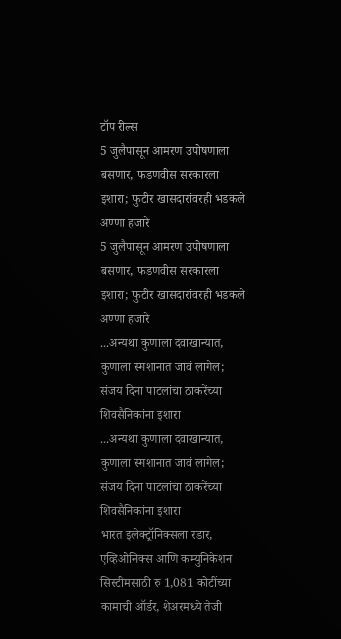टॉप रील्स
5 जुलैपासून आमरण उपोषणाला बसणार, फडणवीस सरकारला इशारा; फुटीर खासदारांवरही भडकले अण्णा हजारे
5 जुलैपासून आमरण उपोषणाला बसणार, फडणवीस सरकारला इशारा; फुटीर खासदारांवरही भडकले अण्णा हजारे
...अन्यथा कुणाला दवाखान्यात, कुणाला स्मशानात जावं लागेल; संजय दिना पाटलांचा ठाकरेंच्या शिवसैनिकांना इशारा
...अन्यथा कुणाला दवाखान्यात, कुणाला स्मशानात जावं लागेल; संजय दिना पाटलांचा ठाकरेंच्या शिवसैनिकांना इशारा
भारत इलेक्ट्रॉनिक्सला रडार, एव्हिओनिक्स आणि कम्युनिकेशन सिस्टीमसाठी रु 1,081 कोटींच्या कामाची ऑर्डर, शेअरमध्ये तेजी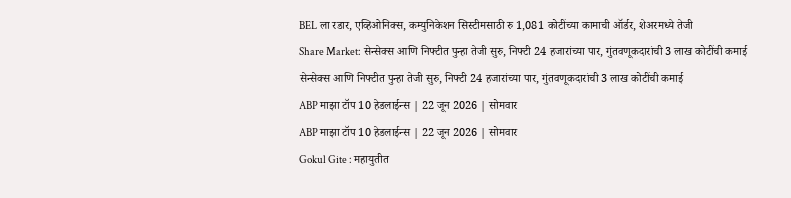BEL ला रडार, एव्हिओनिक्स, कम्युनिकेशन सिस्टीमसाठी रु 1,081 कोटींच्या कामाची ऑर्डर, शेअरमध्ये तेजी
Share Market: सेन्सेक्स आणि निफ्टीत पुन्हा तेजी सुरु, निफ्टी 24 हजारांच्या पार, गुंतवणूकदारांची 3 लाख कोटींची कमाई
सेन्सेक्स आणि निफ्टीत पुन्हा तेजी सुरु, निफ्टी 24 हजारांच्या पार, गुंतवणूकदारांची 3 लाख कोटींची कमाई
ABP माझा टॉप 10 हेडलाईन्स | 22 जून 2026 | सोमवार
ABP माझा टॉप 10 हेडलाईन्स | 22 जून 2026 | सोमवार
Gokul Gite : महायुतीत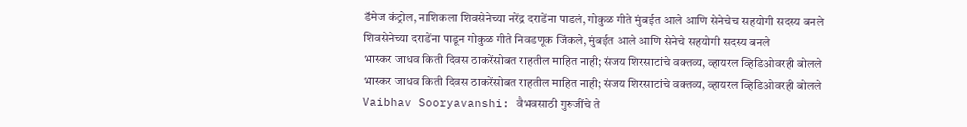डॅमेज कंट्रोल, नाशिकला शिवसेनेच्या नरेंद्र दराडेंना पाडलं, गोकुळ गीते मुंबईत आले आणि सेनेचेच सहयोगी सदस्य बनले
शिवसेनेच्या दराडेंना पाडून गोकुळ गीते निवडणूक जिंकले, मुंबईत आले आणि सेनेचे सहयोगी सदस्य बनले
भास्कर जाधव किती दिवस ठाकरेंसोबत राहतील माहित नाही; संजय शिरसाटांचे वक्तव्य, व्हायरल व्हिडिओवरही बोलले
भास्कर जाधव किती दिवस ठाकरेंसोबत राहतील माहित नाही; संजय शिरसाटांचे वक्तव्य, व्हायरल व्हिडिओवरही बोलले
Vaibhav Sooryavanshi: वैभवसाठी गुरुजींचे ते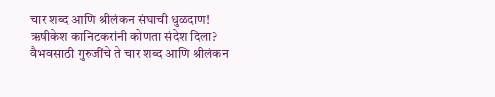चार शब्द आणि श्रीलंकन संघाची धुळदाण! ऋषीकेश कानिटकरांनी कोणता संदेश दिला?
वैभवसाठी गुरुजींचे ते चार शब्द आणि श्रीलंकन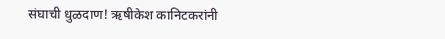संघाची धुळदाण! ऋषीकेश कानिटकरांनी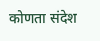कोणता संदेश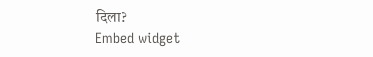दिला?
Embed widget